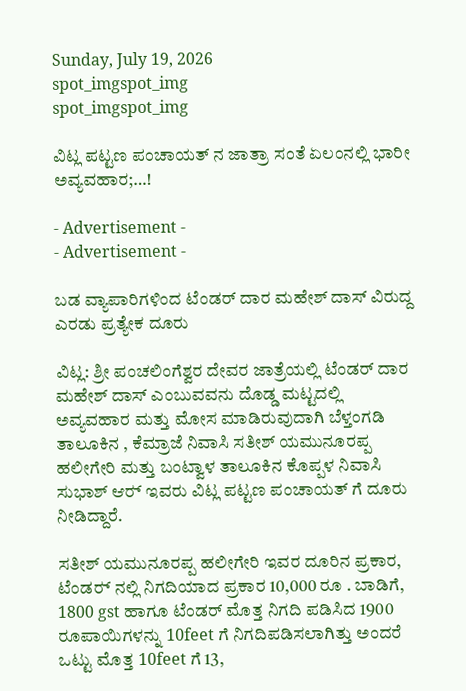Sunday, July 19, 2026
spot_imgspot_img
spot_imgspot_img

ವಿಟ್ಲ ಪಟ್ಟಣ ಪಂಚಾಯತ್ ನ ಜಾತ್ರಾ ಸಂತೆ ಏಲಂನಲ್ಲಿ ಭಾರೀ ಅವ್ಯವಹಾರ;…!

- Advertisement -
- Advertisement -

ಬಡ ವ್ಯಾಪಾರಿಗಳಿಂದ ಟೆಂಡರ್ ದಾರ ಮಹೇಶ್ ದಾಸ್ ವಿರುದ್ದ ಎರಡು ಪ್ರತ್ಯೇಕ ದೂರು

ವಿಟ್ಲ: ಶ್ರೀ ಪಂಚಲಿಂಗೆಶ್ವರ ದೇವರ ಜಾತ್ರೆಯಲ್ಲಿ ಟೆಂಡರ್ ದಾರ ಮಹೇಶ್ ದಾಸ್ ಎಂಬುವವನು ದೊಡ್ಡ ಮಟ್ಟದಲ್ಲಿ ಅವ್ಯವಹಾರ ಮತ್ತು ಮೋಸ ಮಾಡಿರುವುದಾಗಿ ಬೆಳ್ತಂಗಡಿ ತಾಲೂಕಿನ , ಕೆಮ್ರಾಜೆ ನಿವಾಸಿ ಸತೀಶ್ ಯಮುನೂರಪ್ಪ ಹಲೀಗೇರಿ ಮತ್ತು ಬಂಟ್ವಾಳ ತಾಲೂಕಿನ ಕೊಪ್ಪಳ ನಿವಾಸಿ ಸುಭಾಶ್ ಆರ್‍ ಇವರು ವಿಟ್ಲ ಪಟ್ಟಣ ಪಂಚಾಯತ್ ಗೆ ದೂರು ನೀಡಿದ್ದಾರೆ.

ಸತೀಶ್ ಯಮುನೂರಪ್ಪ ಹಲೀಗೇರಿ ಇವರ ದೂರಿನ ಪ್ರಕಾರ, ಟೆಂಡರ್‍ ನಲ್ಲಿ ನಿಗದಿಯಾದ ಪ್ರಕಾರ 10,000 ರೂ . ಬಾಡಿಗೆ, 1800 gst ಹಾಗೂ ಟೆಂಡರ್ ಮೊತ್ತ ನಿಗದಿ ಪಡಿಸಿದ 1900 ರೂಪಾಯಿಗಳನ್ನು 10feet ಗೆ ನಿಗದಿಪಡಿಸಲಾಗಿತ್ತು ಅಂದರೆ ಒಟ್ಟು ಮೊತ್ತ 10feet ಗೆ 13,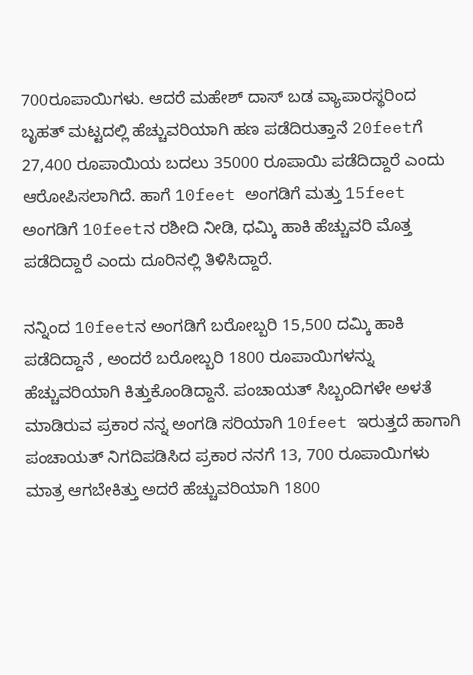700ರೂಪಾಯಿಗಳು. ಆದರೆ ಮಹೇಶ್ ದಾಸ್ ಬಡ ವ್ಯಾಪಾರಸ್ಥರಿಂದ ಬೃಹತ್ ಮಟ್ಟದಲ್ಲಿ ಹೆಚ್ಚುವರಿಯಾಗಿ ಹಣ ಪಡೆದಿರುತ್ತಾನೆ 20feetಗೆ 27,400 ರೂಪಾಯಿಯ ಬದಲು 35000 ರೂಪಾಯಿ ಪಡೆದಿದ್ದಾರೆ ಎಂದು ಆರೋಪಿಸಲಾಗಿದೆ. ಹಾಗೆ 10feet ಅಂಗಡಿಗೆ ಮತ್ತು 15feet ಅಂಗಡಿಗೆ 10feetನ ರಶೀದಿ ನೀಡಿ, ಧಮ್ಕಿ ಹಾಕಿ ಹೆಚ್ಚುವರಿ ಮೊತ್ತ ಪಡೆದಿದ್ದಾರೆ ಎಂದು ದೂರಿನಲ್ಲಿ ತಿಳಿಸಿದ್ದಾರೆ.

ನನ್ನಿಂದ 10feetನ ಅಂಗಡಿಗೆ ಬರೋಬ್ಬರಿ 15,500 ದಮ್ಕಿ ಹಾಕಿ ಪಡೆದಿದ್ದಾನೆ , ಅಂದರೆ ಬರೋಬ್ಬರಿ 1800 ರೂಪಾಯಿಗಳನ್ನು ಹೆಚ್ಚುವರಿಯಾಗಿ ಕಿತ್ತುಕೊಂಡಿದ್ದಾನೆ. ಪಂಚಾಯತ್ ಸಿಬ್ಬಂದಿಗಳೇ ಅಳತೆ ಮಾಡಿರುವ ಪ್ರಕಾರ ನನ್ನ ಅಂಗಡಿ ಸರಿಯಾಗಿ 10feet ಇರುತ್ತದೆ ಹಾಗಾಗಿ ಪಂಚಾಯತ್ ನಿಗದಿಪಡಿಸಿದ ಪ್ರಕಾರ ನನಗೆ 13, 700 ರೂಪಾಯಿಗಳು ಮಾತ್ರ ಆಗಬೇಕಿತ್ತು ಅದರೆ ಹೆಚ್ಚುವರಿಯಾಗಿ 1800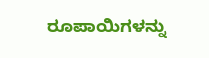ರೂಪಾಯಿಗಳನ್ನು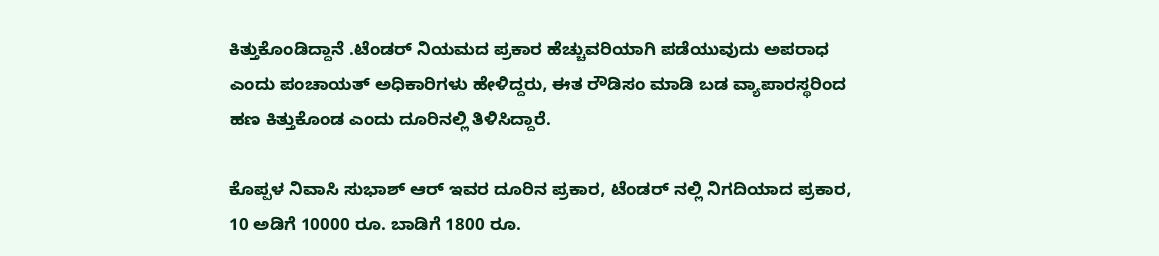ಕಿತ್ತುಕೊಂಡಿದ್ದಾನೆ .ಟೆಂಡರ್‍ ನಿಯಮದ ಪ್ರಕಾರ ಹೆಚ್ಚುವರಿಯಾಗಿ ಪಡೆಯುವುದು ಅಪರಾಧ ಎಂದು ಪಂಚಾಯತ್ ಅಧಿಕಾರಿಗಳು ಹೇಳಿದ್ದರು, ಈತ ರೌಡಿಸಂ ಮಾಡಿ ಬಡ ವ್ಯಾಪಾರಸ್ಥರಿಂದ ಹಣ ಕಿತ್ತುಕೊಂಡ ಎಂದು ದೂರಿನಲ್ಲಿ ತಿಳಿಸಿದ್ದಾರೆ.

ಕೊಪ್ಪಳ ನಿವಾಸಿ ಸುಭಾಶ್ ಆರ್‍ ಇವರ ದೂರಿನ ಪ್ರಕಾರ, ಟೆಂಡರ್‍ ನಲ್ಲಿ ನಿಗದಿಯಾದ ಪ್ರಕಾರ, 10 ಅಡಿಗೆ 10000 ರೂ. ಬಾಡಿಗೆ 1800 ರೂ.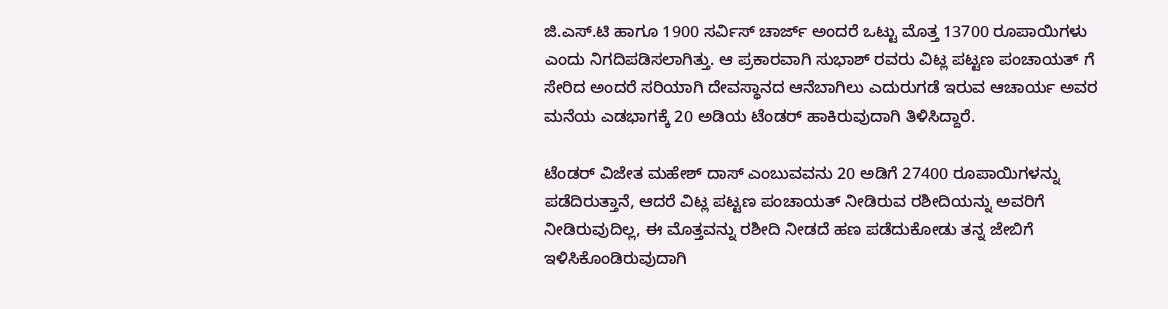ಜಿ.ಎಸ್.ಟಿ ಹಾಗೂ 1900 ಸರ್ವಿಸ್ ಚಾರ್ಜ್ ಅಂದರೆ ಒಟ್ಟು ಮೊತ್ತ 13700 ರೂಪಾಯಿಗಳು ಎಂದು ನಿಗದಿಪಡಿಸಲಾಗಿತ್ತು. ಆ ಪ್ರಕಾರವಾಗಿ ಸುಭಾಶ್ ರವರು ವಿಟ್ಲ ಪಟ್ಟಣ ಪಂಚಾಯತ್ ಗೆ ಸೇರಿದ ಅಂದರೆ ಸರಿಯಾಗಿ ದೇವಸ್ಥಾನದ ಆನೆಬಾಗಿಲು ಎದುರುಗಡೆ ಇರುವ ಆಚಾರ್ಯ ಅವರ ಮನೆಯ ಎಡಭಾಗಕ್ಕೆ 20 ಅಡಿಯ ಟೆಂಡರ್‍ ಹಾಕಿರುವುದಾಗಿ ತಿಳಿಸಿದ್ದಾರೆ.

ಟೆಂಡರ್‍ ವಿಜೇತ ಮಹೇಶ್ ದಾಸ್ ಎಂಬುವವನು 20 ಅಡಿಗೆ 27400 ರೂಪಾಯಿಗಳನ್ನು ಪಡೆದಿರುತ್ತಾನೆ, ಆದರೆ ವಿಟ್ಲ ಪಟ್ಟಣ ಪಂಚಾಯತ್ ನೀಡಿರುವ ರಶೀದಿಯನ್ನು ಅವರಿಗೆ ನೀಡಿರುವುದಿಲ್ಲ, ಈ ಮೊತ್ತವನ್ನು ರಶೀದಿ ನೀಡದೆ ಹಣ ಪಡೆದುಕೋಡು ತನ್ನ ಜೇಬಿಗೆ ಇಳಿಸಿಕೊಂಡಿರುವುದಾಗಿ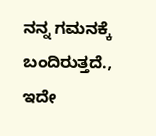ನನ್ನ ಗಮನಕ್ಕೆ ಬಂದಿರುತ್ತದೆ., ಇದೇ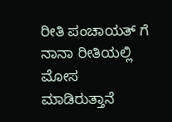ರೀತಿ ಪಂಚಾಯತ್ ಗೆ ನಾನಾ ರೀತಿಯಲ್ಲಿ ಮೋಸ ಮಾಡಿರುತ್ತಾನೆ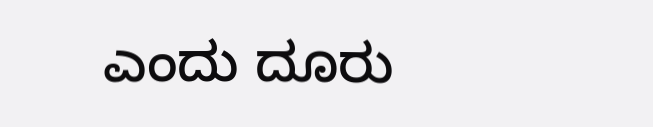ಎಂದು ದೂರು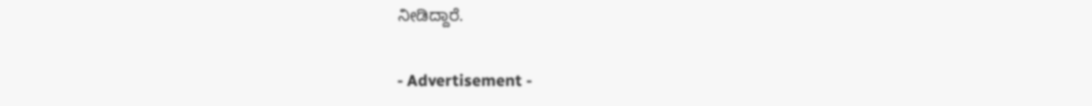ನೀಡಿದ್ದಾರೆ.

- Advertisement -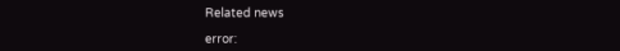Related news

error: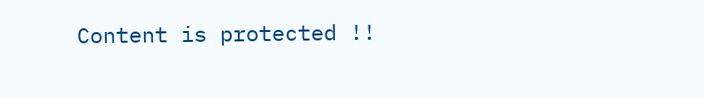Content is protected !!